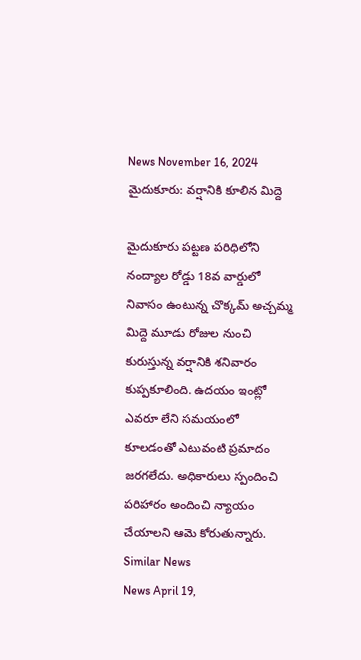News November 16, 2024
మైదుకూరు: వర్షానికి కూలిన మిద్దె

మైదుకూరు పట్టణ పరిధిలోని నంద్యాల రోడ్డు 18వ వార్డులో నివాసం ఉంటున్న చొక్కమ్ అచ్చమ్మ మిద్దె మూడు రోజుల నుంచి కురుస్తున్న వర్షానికి శనివారం కుప్పకూలింది. ఉదయం ఇంట్లో ఎవరూ లేని సమయంలో కూలడంతో ఎటువంటి ప్రమాదం జరగలేదు. అధికారులు స్పందించి పరిహారం అందించి న్యాయం చేయాలని ఆమె కోరుతున్నారు.
Similar News
News April 19,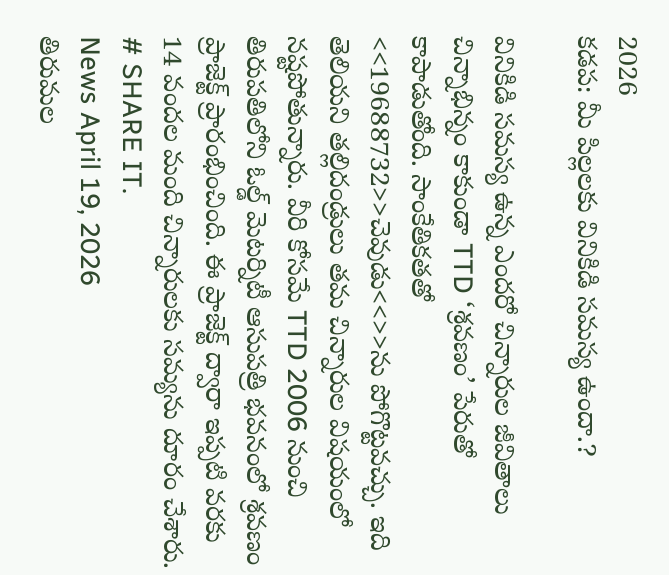2026
కడప: మీ పిల్లలకు వినికిడి సమస్య ఉందా.?

వినికిడి సమస్య ఉన్న ఎందరో చిన్నారుల జీవితాలు చిన్నాభిన్నం కాకుండా TTD ‘శ్రవణం’ పేరుతో కాపాడుతోంది. సాంకేతికతతో <<19688732>>చెవుడు<<>>ను పోగొట్టవచ్చు. ఇది తెలియని తల్లిదండ్రులు తమ చిన్నారుల విషయంలో నష్టపోతున్నారు. వీరి కోసమే TTD 2006 నుంచి తిరుపతిలోని ఓల్డ్ మెటర్నిటీ ఆసుపత్రి భవనంలో శ్రవణం ప్రాజెక్ట్ ప్రారంభించింది. ఈ ప్రాజెక్ట్ ద్వారా ఇప్పటి వరకు 14 వందల మంది చిన్నారులకు సమ్యను దూరం చేశారు.
# SHARE IT.
News April 19, 2026
తిరుమల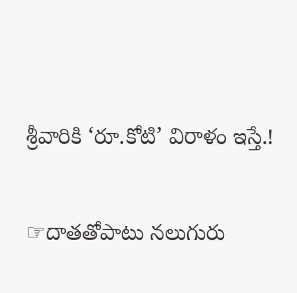శ్రీవారికి ‘రూ.కోటి’ విరాళం ఇస్తే.!

☞దాతతోపాటు నలుగురు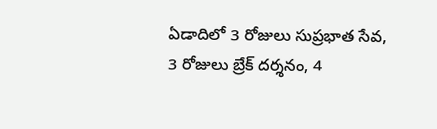ఏడాదిలో 3 రోజులు సుప్రభాత సేవ, 3 రోజులు బ్రేక్ దర్శనం, 4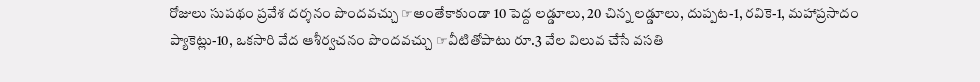రోజులు సుపథం ప్రవేశ దర్శనం పొందవచ్చు ☞అంతేకాకుండా 10 పెద్ద లడ్డూలు, 20 చిన్న లడ్డూలు, దుప్పట-1, రవికె-1, మహాప్రసాదం ప్యాకెట్లు-10, ఒకసారి వేద ఆశీర్వచనం పొందవచ్చు ☞వీటితోపాటు రూ.3 వేల విలువ చేసే వసతి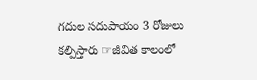గదుల సదుపాయం 3 రోజులు కల్పిస్తారు ☞జీవిత కాలంలో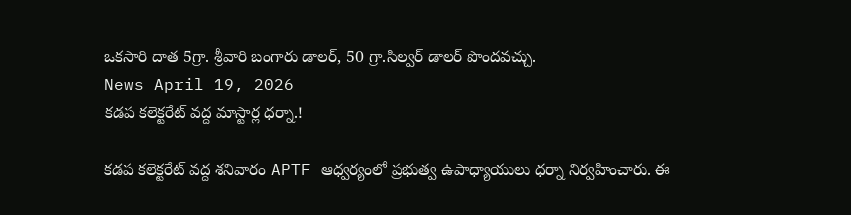ఒకసారి దాత 5గ్రా. శ్రీవారి బంగారు డాలర్, 50 గ్రా.సిల్వర్ డాలర్ పొందవచ్చు.
News April 19, 2026
కడప కలెక్టరేట్ వద్ద మాస్టార్ల ధర్నా.!

కడప కలెక్టరేట్ వద్ద శనివారం APTF ఆధ్వర్యంలో ప్రభుత్వ ఉపాధ్యాయులు ధర్నా నిర్వహించారు. ఈ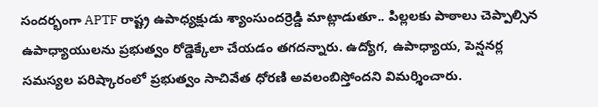సందర్భంగా APTF రాష్ట్ర ఉపాధ్యక్షుడు శ్యాంసుందర్రెడ్డి మాట్లాడుతూ.. పిల్లలకు పాఠాలు చెప్పాల్సిన ఉపాధ్యాయులను ప్రభుత్వం రోడ్డెక్కేలా చేయడం తగదన్నారు. ఉద్యోగ, ఉపాధ్యాయ, పెన్షనర్ల సమస్యల పరిష్కారంలో ప్రభుత్వం సాచివేత ధోరణి అవలంబిస్తోందని విమర్శించారు.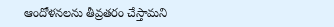ఆందోళనలను తీవ్రతరం చేస్తామని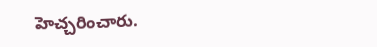హెచ్చరించారు.